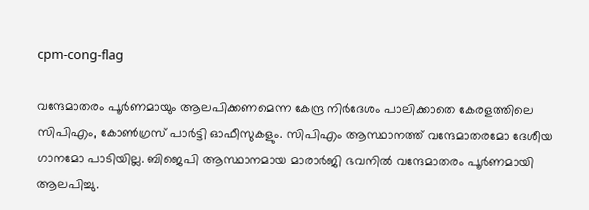cpm-cong-flag

വന്ദേമാതരം പൂര്‍ണമായും ആലപിക്കണമെന്ന കേന്ദ്ര നിര്‍ദേശം പാലിക്കാതെ കേരളത്തിലെ സിപിഎം, കോണ്‍ഗ്രസ് പാര്‍ട്ടി ഓഫീസുകളും. സിപിഎം ആസ്ഥാനത്ത് വന്ദേമാതരമോ ദേശീയ ഗാനമോ പാടിയില്ല. ബിജെപി ആസ്ഥാനമായ മാരാര്‍ജി ഭവനില്‍ വന്ദേമാതരം പൂര്‍ണമായി ആലപിച്ചു.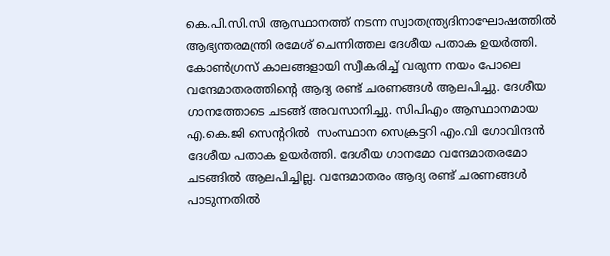കെ.പി.സി.സി ആസ്ഥാനത്ത് നടന്ന സ്വാതന്ത്ര്യദിനാഘോഷത്തില്‍   ആഭ്യന്തരമന്ത്രി രമേശ് ചെന്നിത്തല ദേശീയ പതാക ഉയര്‍ത്തി. കോണ്‍ഗ്രസ് കാലങ്ങളായി സ്വീകരിച്ച് വരുന്ന നയം പോലെ   വന്ദേമാതരത്തിന്‍റെ ആദ്യ രണ്ട് ചരണങ്ങള്‍ ആലപിച്ചു. ദേശീയ ഗാനത്തോടെ ചടങ്ങ് അവസാനിച്ചു. സിപിഎം ആസ്ഥാനമായ  എ.കെ.ജി സെന്‍ററില്‍  സംസ്ഥാന സെക്രട്ടറി എം.വി ഗോവിന്ദന്‍ ദേശീയ പതാക ഉയര്‍ത്തി. ദേശീയ ഗാനമോ വന്ദേമാതരമോ ചടങ്ങില്‍ ആലപിച്ചില്ല. വന്ദേമാതരം ആദ്യ രണ്ട് ചരണങ്ങള്‍ പാടുന്നതില്‍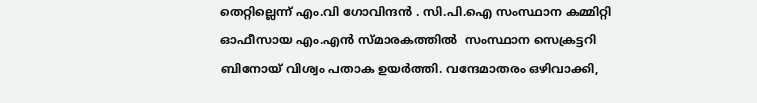തെറ്റില്ലെന്ന് എം.വി ഗോവിന്ദന്‍ . സി.പി.ഐ സംസ്ഥാന കമ്മിറ്റി ഓഫീസായ എം.എന്‍ സ്മാരകത്തില്‍  സംസ്ഥാന സെക്രട്ടറി ബിനോയ് വിശ്വം പതാക ഉയര്‍ത്തി. വന്ദേമാതരം ഒഴിവാക്കി,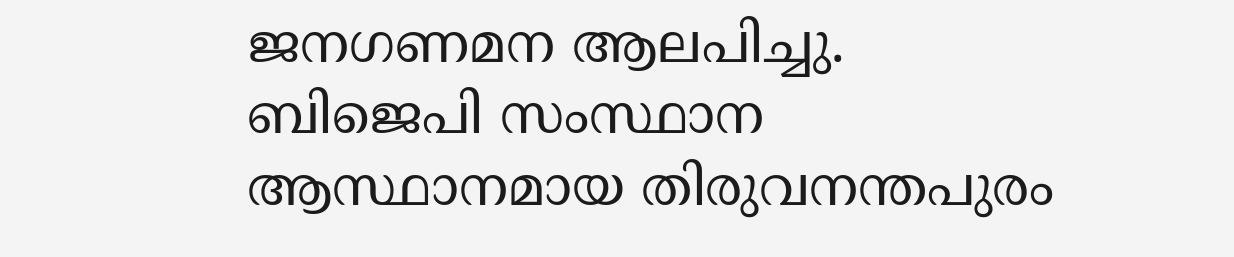ജനഗണമന ആലപിച്ചു. ബിജെപി സംസ്ഥാന ആസ്ഥാനമായ തിരുവനന്തപുരം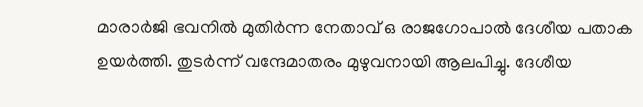മാരാര്‍ജി ഭവനില്‍ മുതിര്‍ന്ന നേതാവ് ഒ രാജഗോപാല്‍ ദേശീയ പതാക ഉയര്‍ത്തി. തുടര്‍ന്ന് വന്ദേമാതരം മുഴുവനായി ആലപിച്ചു. ദേശീയ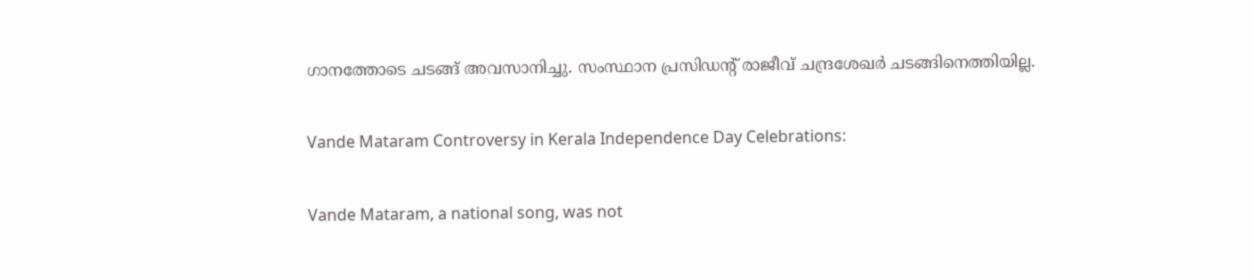ഗാനത്തോടെ ചടങ്ങ് അവസാനിച്ചു. സംസ്ഥാന പ്രസിഡന്‍റ് രാജീവ് ചന്ദ്രശേഖര്‍ ചടങ്ങിനെത്തിയില്ല.

Vande Mataram Controversy in Kerala Independence Day Celebrations:

Vande Mataram, a national song, was not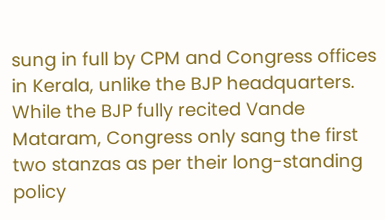sung in full by CPM and Congress offices in Kerala, unlike the BJP headquarters. While the BJP fully recited Vande Mataram, Congress only sang the first two stanzas as per their long-standing policy